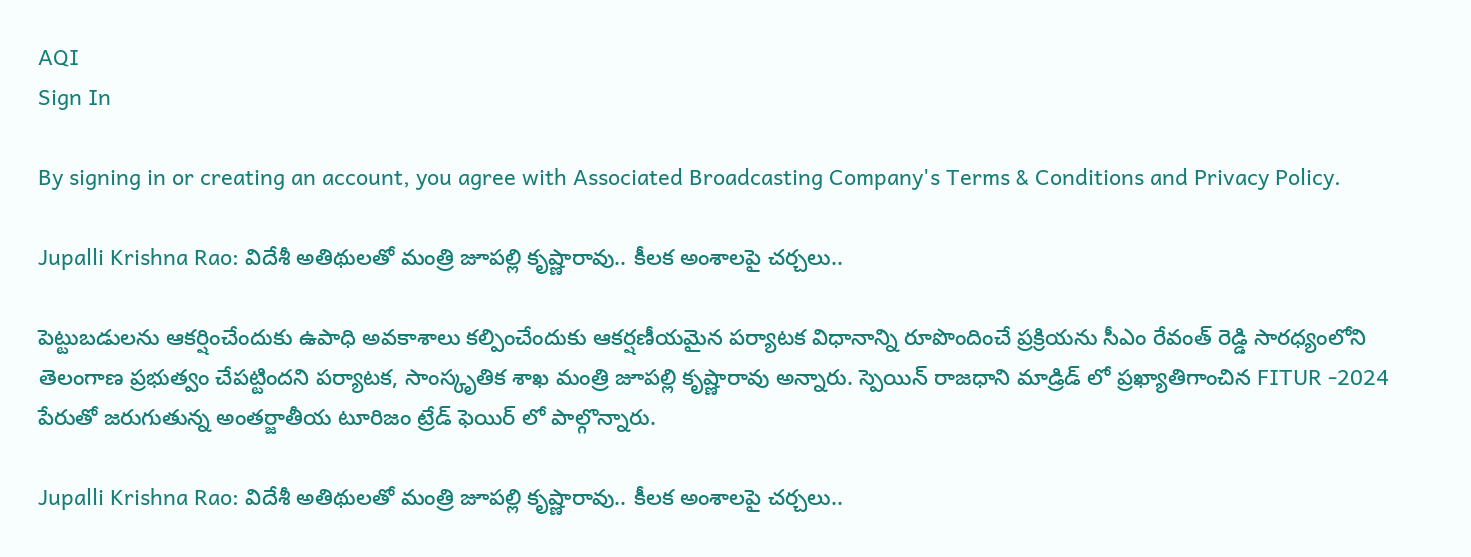AQI
Sign In

By signing in or creating an account, you agree with Associated Broadcasting Company's Terms & Conditions and Privacy Policy.

Jupalli Krishna Rao: విదేశీ అతిథులతో మంత్రి జూపల్లి కృష్ణారావు.. కీలక అంశాలపై చర్చలు..

పెట్టుబడులను ఆకర్షించేందుకు ఉపాధి అవకాశాలు కల్పించేందుకు ఆకర్షణీయమైన ప‌ర్యాట‌క విధానాన్ని రూపొందించే ప్రక్రియను సీఎం రేవంత్ రెడ్డి సార‌ధ్యంలోని తెలంగాణ ప్రభుత్వం చేపట్టిందని ప‌ర్యాట‌క‌, సాంస్కృతిక శాఖ మంత్రి జూప‌ల్లి కృష్ణారావు అన్నారు. స్పెయిన్ రాజ‌ధాని మాడ్రిడ్ లో ప్రఖ్యాతిగాంచిన FITUR -2024 పేరుతో జ‌రుగుతున్న అంతర్జాతీయ టూరిజం ట్రేడ్ ఫెయిర్ లో పాల్గొన్నారు.

Jupalli Krishna Rao: విదేశీ అతిథులతో మంత్రి జూపల్లి కృష్ణారావు.. కీలక అంశాలపై చర్చలు..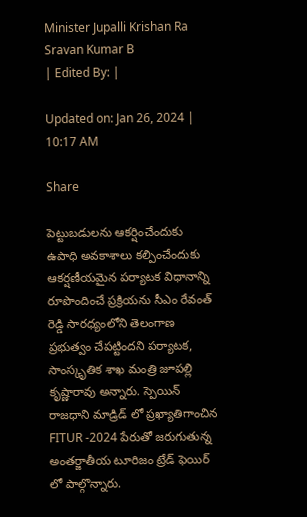Minister Jupalli Krishan Ra
Sravan Kumar B
| Edited By: |

Updated on: Jan 26, 2024 | 10:17 AM

Share

పెట్టుబడులను ఆకర్షించేందుకు ఉపాధి అవకాశాలు కల్పించేందుకు ఆకర్షణీయమైన ప‌ర్యాట‌క విధానాన్ని రూపొందించే ప్రక్రియను సీఎం రేవంత్ రెడ్డి సార‌ధ్యంలోని తెలంగాణ ప్రభుత్వం చేపట్టిందని ప‌ర్యాట‌క‌, సాంస్కృతిక శాఖ మంత్రి జూప‌ల్లి కృష్ణారావు అన్నారు. స్పెయిన్ రాజ‌ధాని మాడ్రిడ్ లో ప్రఖ్యాతిగాంచిన FITUR -2024 పేరుతో జ‌రుగుతున్న అంతర్జాతీయ టూరిజం ట్రేడ్ ఫెయిర్ లో పాల్గొన్నారు.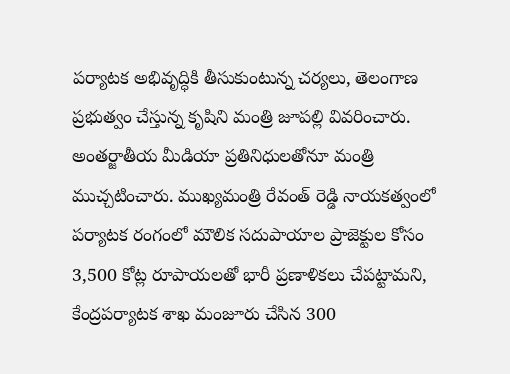ప‌ర్యాట‌క‌ అభివృద్ధికి తీసుకుంటున్న చ‌ర్యలు, తెలంగాణ ప్ర‌భుత్వం చేస్తున్న కృషిని మంత్రి జూప‌ల్లి వివ‌రించారు. అంత‌ర్జాతీయ మీడియా ప్రతినిధుల‌తోనూ మంత్రి ముచ్చటించారు. ముఖ్యమంత్రి రేవంత్ రెడ్డి నాయ‌కత్వంలో పర్యాటక రంగంలో మౌలిక సదుపాయాల ప్రాజెక్టుల కోసం 3,500 కోట్ల రూపాయలతో భారీ ప్రణాళికలు చేపట్టామ‌ని, కేంద్రపర్యాటక శాఖ మంజూరు చేసిన 300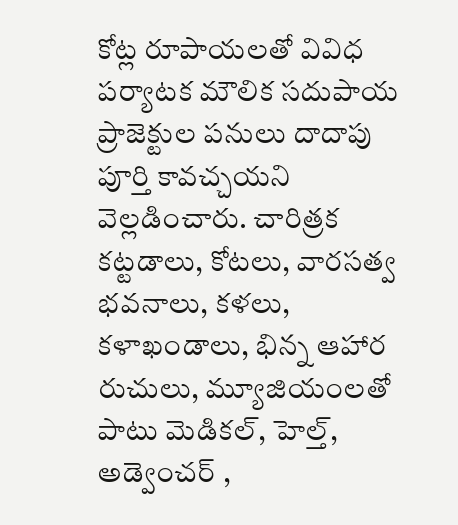కోట్ల రూపాయ‌ల‌తో వివిధ పర్యాటక మౌలిక సదుపాయ ప్రాజెక్టుల ప‌నులు దాదాపు పూర్తి కావచ్చయ‌ని వెల్లడించారు. చారిత్రక కట్టడాలు, కోటలు, వారసత్వ భవనాలు, కళలు, కళాఖండాలు, భిన్న ఆహార‌ రుచులు, మ్యూజియంలతో పాటు మెడికల్‌, హెల్త్‌, అడ్వెంచర్‌ ,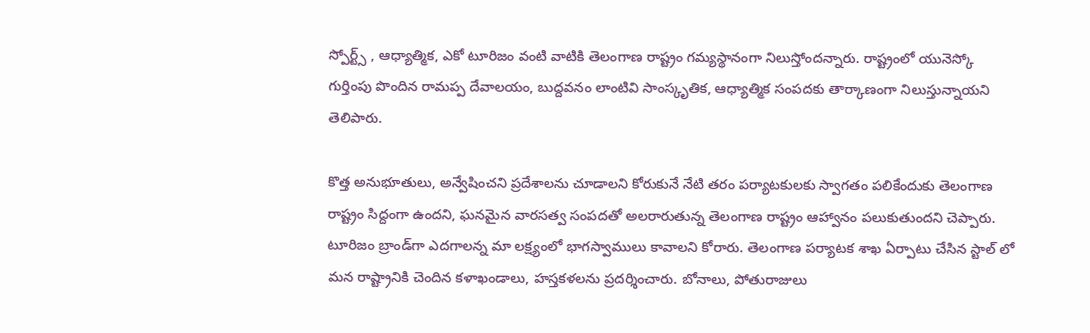స్పోర్ట్స్‌ , ఆధ్యాత్మిక, ఎకో టూరిజం వంటి వాటికి తెలంగాణ రాష్ట్రం గమ్యస్థానంగా నిలుస్తోందన్నారు. రాష్ట్రంలో యునెస్కో గుర్తింపు పొందిన రామప్ప దేవాలయం, బుద్ద‌వ‌నం లాంటివి సాంస్కృతిక, ఆధ్యాత్మిక సంపదకు తార్కాణంగా నిలుస్తున్నాయ‌ని తెలిపారు.

కొత్త అనుభూతులు, అన్వేషించని ప్రదేశాలను చూడాలని కోరుకునే నేటి తరం పర్యాటకులకు స్వాగతం పలికేందుకు తెలంగాణ రాష్ట్రం సిద్దంగా ఉందని, ఘనమైన వారసత్వ సంపదతో అలరారుతున్న తెలంగాణ రాష్ట్రం ఆహ్వానం ప‌లుకుతుంద‌ని చెప్పారు. టూరిజం బ్రాండ్‌గా ఎదగాలన్న మా లక్ష్యంలో భాగస్వాములు కావాలని కోరారు. తెలంగాణ ప‌ర్యాట‌క శాఖ ఏర్పాటు చేసిన స్టాల్ లో మ‌న రాష్ట్రానికి చెందిన క‌ళాఖండాలు, హ‌స్తక‌ళ‌లను ప్రద‌ర్శించారు. బోనాలు, పోతురాజులు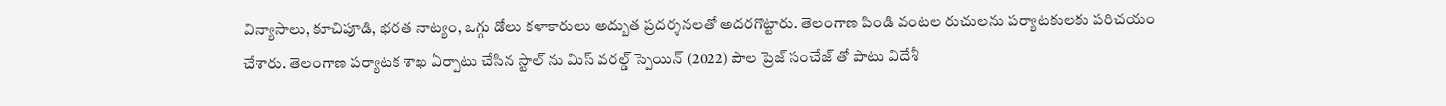విన్యాసాలు, కూచిపూడి, భ‌ర‌త నాట్యం, ఒగ్గు డోలు క‌ళాకారులు అద్బుత ప్రద‌ర్శనల‌తో అద‌ర‌గొట్టారు. తెలంగాణ పిండి వంట‌ల రుచుల‌ను ప‌ర్యాట‌కుల‌కు ప‌రిచ‌యం చేశారు. తెలంగాణ ప‌ర్యాట‌క శాఖ ఏర్పాటు చేసిన స్టాల్ ను మిస్ వ‌ర‌ల్డ్ స్పెయిన్ (2022) పౌల ప్రెజ్ సంచేజ్ తో పాటు విదేశీ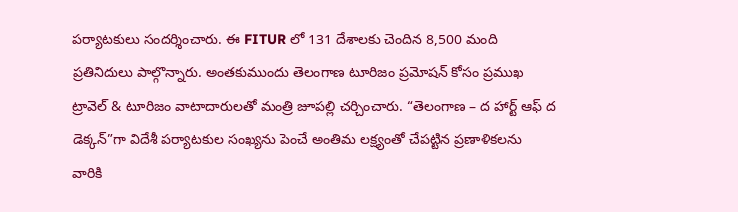ప‌ర్యాట‌కులు సంద‌ర్శించారు. ఈ FITUR లో 131 దేశాల‌కు చెందిన 8,500 మంది ప్ర‌తినిదులు పాల్గొన్నారు. అంత‌కుముందు తెలంగాణ టూరిజం ప్రమోషన్ కోసం ప్రముఖ ట్రావెల్ & టూరిజం వాటాదారులతో మంత్రి జూప‌ల్లి చ‌ర్చించారు. “తెలంగాణ – ద హార్ట్ ఆఫ్ ద డెక్కన్”గా విదేశీ పర్యాటకుల సంఖ్యను పెంచే అంతిమ లక్ష్యంతో చేప‌ట్టిన ప్ర‌ణాళిక‌ల‌ను వారికి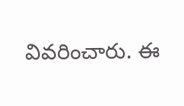వివ‌రించారు. ఈ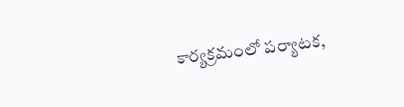కార్య‌క్ర‌మంలో పర్యాటక,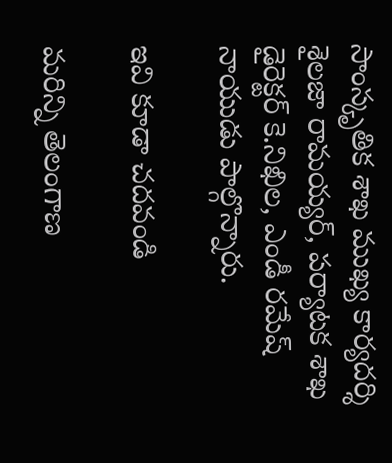సాంస్కృతిక శాఖ ముఖ్య కార్యదర్శి శైలజా రామయ్యర్‌, ప‌ర్యాట‌క శాఖ డైరెక్ట‌ర్ కె.నిఖిల‌, ఎండీ రమేష్ నాయుడు పాల్గొన్నారు.

ఇవి కూడా చదవండి

మరిన్ని తెలంగాణ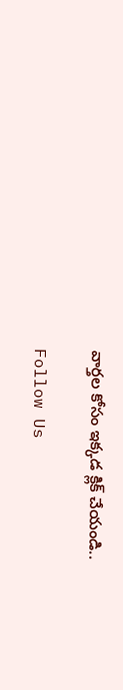వార్తల కోసం ఇక్కడ క్లిక్ చేయండి..

Follow Us